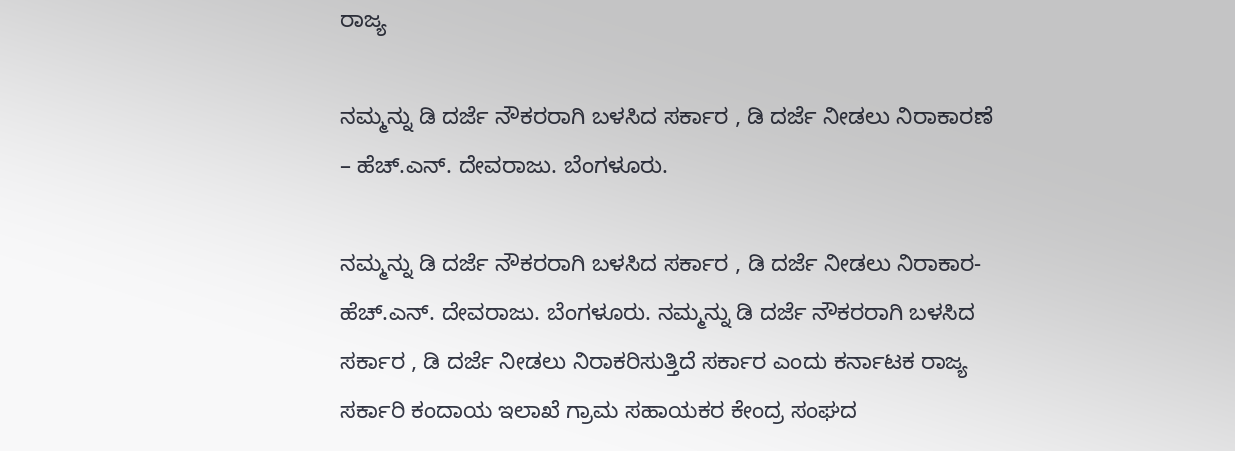ರಾಜ್ಯ

ನಮ್ಮನ್ನು ಡಿ ದರ್ಜೆ ನೌಕರರಾಗಿ ಬಳಸಿದ ಸರ್ಕಾರ , ಡಿ ದರ್ಜೆ ನೀಡಲು ನಿರಾಕಾರಣೆ – ಹೆಚ್.ಎನ್. ದೇವರಾಜು. ಬೆಂಗಳೂರು.

ನಮ್ಮನ್ನು ಡಿ ದರ್ಜೆ ನೌಕರರಾಗಿ ಬಳಸಿದ ಸರ್ಕಾರ , ಡಿ ದರ್ಜೆ ನೀಡಲು ನಿರಾಕಾರ- ಹೆಚ್.ಎನ್. ದೇವರಾಜು. ಬೆಂಗಳೂರು. ನಮ್ಮನ್ನು ಡಿ ದರ್ಜೆ ನೌಕರರಾಗಿ ಬಳಸಿದ ಸರ್ಕಾರ , ಡಿ ದರ್ಜೆ ನೀಡಲು ನಿರಾಕರಿಸುತ್ತಿದೆ ಸರ್ಕಾರ ಎಂದು ಕರ್ನಾಟಕ ರಾಜ್ಯ ಸರ್ಕಾರಿ ಕಂದಾಯ ಇಲಾಖೆ ಗ್ರಾಮ ಸಹಾಯಕರ ಕೇಂದ್ರ ಸಂಘದ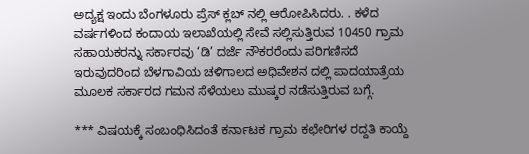ಅದ್ಯಕ್ಷ ಇಂದು ಬೆಂಗಳೂರು ಪ್ರೆಸ್‌ ಕ್ಲಬ್ ನಲ್ಲಿ ಆರೋಪಿಸಿದರು. . ಕಳೆದ ವರ್ಷಗಳಿಂದ ಕಂದಾಯ ಇಲಾಖೆಯಲ್ಲಿ ಸೇವೆ ಸಲ್ಲಿಸುತ್ತಿರುವ 10450 ಗ್ರಾಮ ಸಹಾಯಕರನ್ನು ಸರ್ಕಾರವು ‘ಡಿ’ ದರ್ಜೆ ನೌಕರರೆಂದು ಪರಿಗಣಿಸದೆ ಇರುವುದರಿಂದ ಬೆಳಗಾವಿಯ ಚಳಿಗಾಲದ ಅಧಿವೇಶನ ದಲ್ಲಿ ಪಾದಯಾತ್ರೆಯ ಮೂಲಕ ಸರ್ಕಾರದ ಗಮನ ಸೆಳೆಯಲು ಮುಷ್ಕರ ನಡೆಸುತ್ತಿರುವ ಬಗ್ಗೆ.

*** ವಿಷಯಕ್ಕೆ ಸಂಬಂಧಿಸಿದಂತೆ ಕರ್ನಾಟಕ ಗ್ರಾಮ ಕಛೇರಿಗಳ ರದ್ದತಿ ಕಾಯ್ದೆ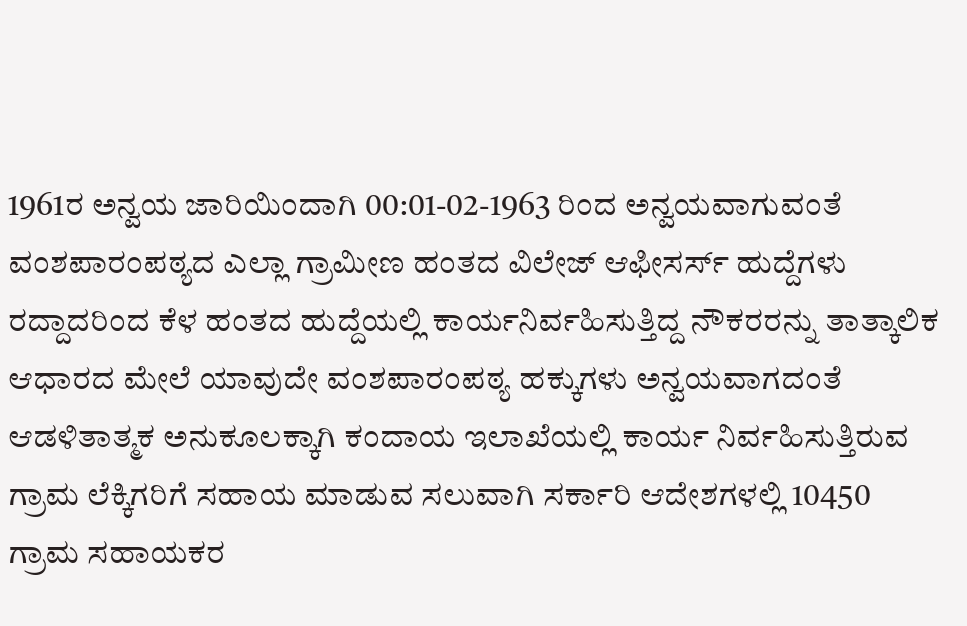1961ರ ಅನ್ವಯ ಜಾರಿಯಿಂದಾಗಿ 00:01-02-1963 ರಿಂದ ಅನ್ವಯವಾಗುವಂತೆ ವಂಶಪಾರಂಪಠ್ಯದ ಎಲ್ಲಾ ಗ್ರಾಮೀಣ ಹಂತದ ವಿಲೇಜ್ ಆಫೀಸರ್ಸ್ ಹುದ್ದೆಗಳು ರದ್ದಾದರಿಂದ ಕೆಳ ಹಂತದ ಹುದ್ದೆಯಲ್ಲಿ ಕಾರ್ಯನಿರ್ವಹಿಸುತ್ತಿದ್ದ ನೌಕರರನ್ನು ತಾತ್ಕಾಲಿಕ ಆಧಾರದ ಮೇಲೆ ಯಾವುದೇ ವಂಶಪಾರಂಪಠ್ಯ ಹಕ್ಕುಗಳು ಅನ್ವಯವಾಗದಂತೆ ಆಡಳಿತಾತ್ಮಕ ಅನುಕೂಲಕ್ಕಾಗಿ ಕಂದಾಯ ಇಲಾಖೆಯಲ್ಲಿ ಕಾರ್ಯ ನಿರ್ವಹಿಸುತ್ತಿರುವ ಗ್ರಾಮ ಲೆಕ್ಕಿಗರಿಗೆ ಸಹಾಯ ಮಾಡುವ ಸಲುವಾಗಿ ಸರ್ಕಾರಿ ಆದೇಶಗಳಲ್ಲಿ 10450 ಗ್ರಾಮ ಸಹಾಯಕರ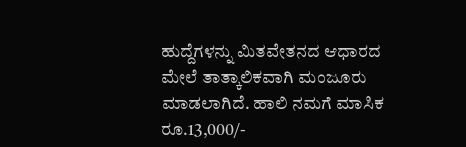ಹುದ್ದೆಗಳನ್ನು ಮಿತವೇತನದ ಆಧಾರದ ಮೇಲೆ ತಾತ್ಕಾಲಿಕವಾಗಿ ಮಂಜೂರು ಮಾಡಲಾಗಿದೆ. ಹಾಲಿ ನಮಗೆ ಮಾಸಿಕ ರೂ.13,000/-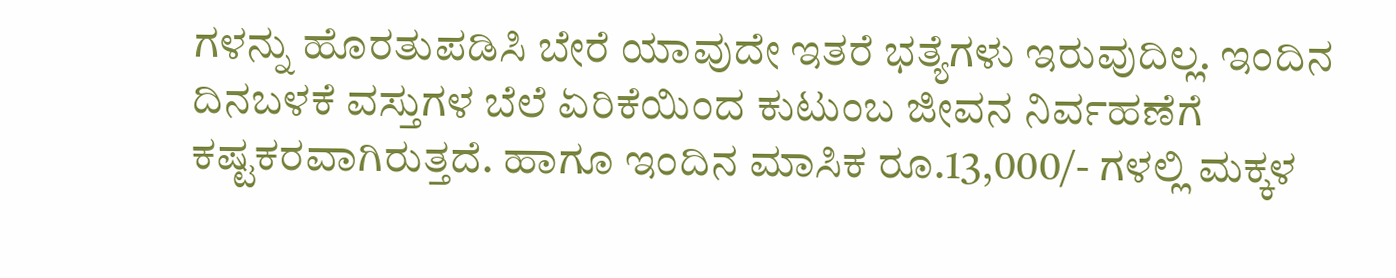ಗಳನ್ನು ಹೊರತುಪಡಿಸಿ ಬೇರೆ ಯಾವುದೇ ಇತರೆ ಭತ್ಯೆಗಳು ಇರುವುದಿಲ್ಲ. ಇಂದಿನ ದಿನಬಳಕೆ ವಸ್ತುಗಳ ಬೆಲೆ ಏರಿಕೆಯಿಂದ ಕುಟುಂಬ ಜೀವನ ನಿರ್ವಹಣೆಗೆ ಕಷ್ಟಕರವಾಗಿರುತ್ತದೆ. ಹಾಗೂ ಇಂದಿನ ಮಾಸಿಕ ರೂ.13,000/- ಗಳಲ್ಲಿ ಮಕ್ಕಳ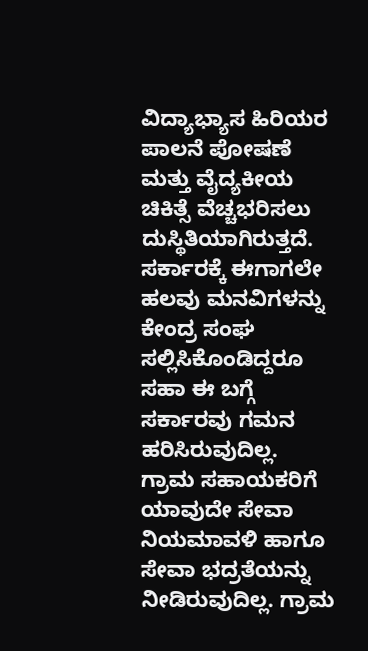ವಿದ್ಯಾಭ್ಯಾಸ ಹಿರಿಯರ ಪಾಲನೆ ಪೋಷಣೆ ಮತ್ತು ವೈದ್ಯಕೀಯ ಚಿಕಿತ್ಸೆ ವೆಚ್ಚಭರಿಸಲು ದುಸ್ಥಿತಿಯಾಗಿರುತ್ತದೆ. ಸರ್ಕಾರಕ್ಕೆ ಈಗಾಗಲೇ ಹಲವು ಮನವಿಗಳನ್ನು ಕೇಂದ್ರ ಸಂಘ ಸಲ್ಲಿಸಿಕೊಂಡಿದ್ದರೂ ಸಹಾ ಈ ಬಗ್ಗೆ ಸರ್ಕಾರವು ಗಮನ ಹರಿಸಿರುವುದಿಲ್ಲ. ಗ್ರಾಮ ಸಹಾಯಕರಿಗೆ ಯಾವುದೇ ಸೇವಾ ನಿಯಮಾವಳಿ ಹಾಗೂ ಸೇವಾ ಭದ್ರತೆಯನ್ನು ನೀಡಿರುವುದಿಲ್ಲ. ಗ್ರಾಮ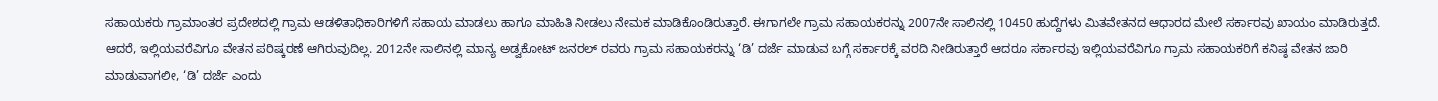ಸಹಾಯಕರು ಗ್ರಾಮಾಂತರ ಪ್ರದೇಶದಲ್ಲಿ ಗ್ರಾಮ ಆಡಳಿತಾಧಿಕಾರಿಗಳಿಗೆ ಸಹಾಯ ಮಾಡಲು ಹಾಗೂ ಮಾಹಿತಿ ನೀಡಲು ನೇಮಕ ಮಾಡಿಕೊಂಡಿರುತ್ತಾರೆ. ಈಗಾಗಲೇ ಗ್ರಾಮ ಸಹಾಯಕರನ್ನು 2007ನೇ ಸಾಲಿನಲ್ಲಿ 10450 ಹುದ್ದೆಗಳು ಮಿತವೇತನದ ಆಧಾರದ ಮೇಲೆ ಸರ್ಕಾರವು ಖಾಯಂ ಮಾಡಿರುತ್ತದೆ. ಆದರೆ, ಇಲ್ಲಿಯವರೆವಿಗೂ ವೇತನ ಪರಿಷ್ಕರಣೆ ಆಗಿರುವುದಿಲ್ಲ. 2012ನೇ ಸಾಲಿನಲ್ಲಿ ಮಾನ್ಯ ಅಡ್ವಕೋಟ್ ಜನರಲ್ ರವರು ಗ್ರಾಮ ಸಹಾಯಕರನ್ನು ‘ಡಿ’ ದರ್ಜೆ ಮಾಡುವ ಬಗ್ಗೆ ಸರ್ಕಾರಕ್ಕೆ ವರದಿ ನೀಡಿರುತ್ತಾರೆ ಆದರೂ ಸರ್ಕಾರವು ಇಲ್ಲಿಯವರೆವಿಗೂ ಗ್ರಾಮ ಸಹಾಯಕರಿಗೆ ಕನಿಷ್ಠ ವೇತನ ಜಾರಿ ಮಾಡುವಾಗಲೀ, ‘ಡಿ’ ದರ್ಜೆ ಎಂದು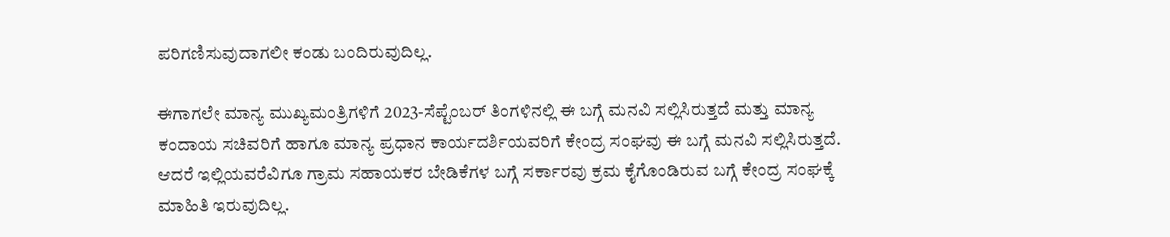ಪರಿಗಣಿಸುವುದಾಗಲೀ ಕಂಡು ಬಂದಿರುವುದಿಲ್ಲ.

ಈಗಾಗಲೇ ಮಾನ್ಯ ಮುಖ್ಯಮಂತ್ರಿಗಳಿಗೆ 2023-ಸೆಪ್ಟೆಂಬರ್ ತಿಂಗಳಿನಲ್ಲಿ ಈ ಬಗ್ಗೆ ಮನವಿ ಸಲ್ಲಿಸಿರುತ್ತದೆ ಮತ್ತು ಮಾನ್ಯ ಕಂದಾಯ ಸಚಿವರಿಗೆ ಹಾಗೂ ಮಾನ್ಯ ಪ್ರಧಾನ ಕಾರ್ಯದರ್ಶಿಯವರಿಗೆ ಕೇಂದ್ರ ಸಂಘವು ಈ ಬಗ್ಗೆ ಮನವಿ ಸಲ್ಲಿಸಿರುತ್ತದೆ. ಆದರೆ ಇಲ್ಲಿಯವರೆವಿಗೂ ಗ್ರಾಮ ಸಹಾಯಕರ ಬೇಡಿಕೆಗಳ ಬಗ್ಗೆ ಸರ್ಕಾರವು ಕ್ರಮ ಕೈಗೊಂಡಿರುವ ಬಗ್ಗೆ ಕೇಂದ್ರ ಸಂಘಕ್ಕೆ ಮಾಹಿತಿ ಇರುವುದಿಲ್ಲ.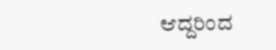ಆದ್ದರಿಂದ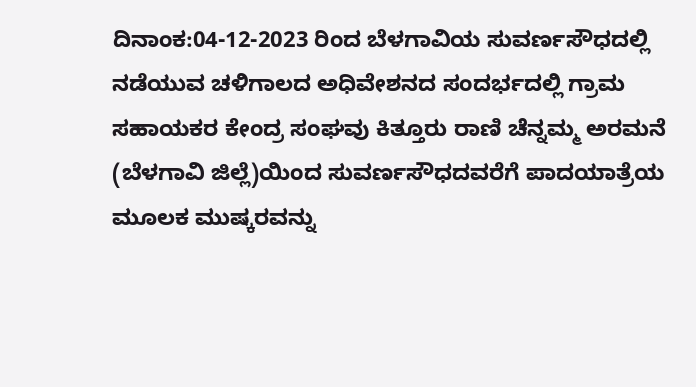ದಿನಾಂಕ:04-12-2023 ರಿಂದ ಬೆಳಗಾವಿಯ ಸುವರ್ಣಸೌಧದಲ್ಲಿ ನಡೆಯುವ ಚಳಿಗಾಲದ ಅಧಿವೇಶನದ ಸಂದರ್ಭದಲ್ಲಿ ಗ್ರಾಮ ಸಹಾಯಕರ ಕೇಂದ್ರ ಸಂಘವು ಕಿತ್ತೂರು ರಾಣಿ ಚೆನ್ನಮ್ಮ ಅರಮನೆ (ಬೆಳಗಾವಿ ಜಿಲ್ಲೆ)ಯಿಂದ ಸುವರ್ಣಸೌಧದವರೆಗೆ ಪಾದಯಾತ್ರೆಯ ಮೂಲಕ ಮುಷ್ಕರವನ್ನು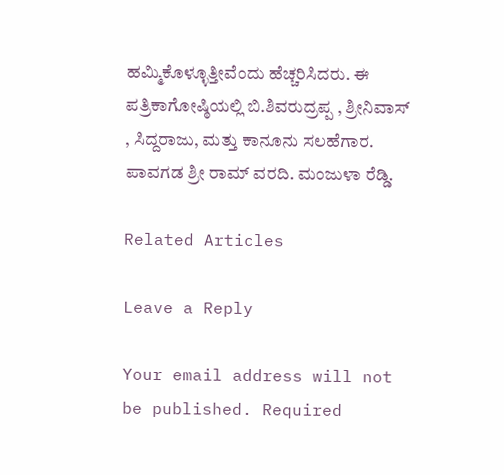ಹಮ್ಮಿಕೊಳ್ಳೂತ್ತೀವೆಂದು ಹೆಚ್ಚರಿಸಿದರು. ಈ ಪತ್ರಿಕಾಗೋಷ್ಠಿಯಲ್ಲಿ ಬಿ.ಶಿವರುದ್ರಪ್ಪ , ಶ್ರೀನಿವಾಸ್ , ಸಿದ್ದರಾಜು, ಮತ್ತು ಕಾನೂನು ಸಲಹೆಗಾರ. ಪಾವಗಡ ಶ್ರೀ ರಾಮ್ ವರದಿ. ಮಂಜುಳಾ ರೆಡ್ಡಿ.

Related Articles

Leave a Reply

Your email address will not be published. Required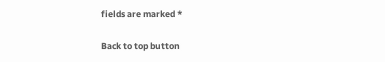fields are marked *

Back to top button